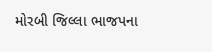મોરબી જિલ્લા ભાજપના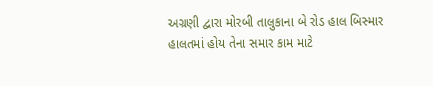અગ્રણી દ્વારા મોરબી તાલુકાના બે રોડ હાલ બિસ્માર હાલતમાં હોય તેના સમાર કામ માટે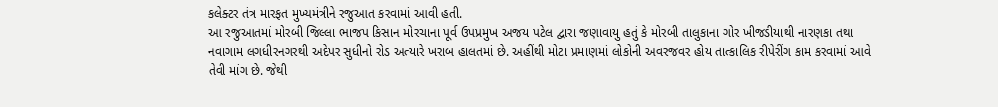કલેક્ટર તંત્ર મારફત મુખ્યમંત્રીને રજુઆત કરવામાં આવી હતી.
આ રજુઆતમાં મોરબી જિલ્લા ભાજપ કિસાન મોરચાના પૂર્વ ઉપપ્રમુખ અજય પટેલ દ્વારા જણાવાયુ હતું કે મોરબી તાલુકાના ગોર ખીજડીયાથી નારણકા તથા નવાગામ લગધીરનગરથી અદેપર સુધીનો રોડ અત્યારે ખરાબ હાલતમાં છે. અહીંથી મોટા પ્રમાણમાં લોકોની અવરજવર હોય તાત્કાલિક રીપેરીંગ કામ કરવામાં આવે તેવી માંગ છે. જેથી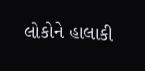લોકોને હાલાકી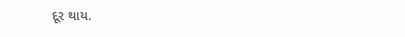દૂર થાય.